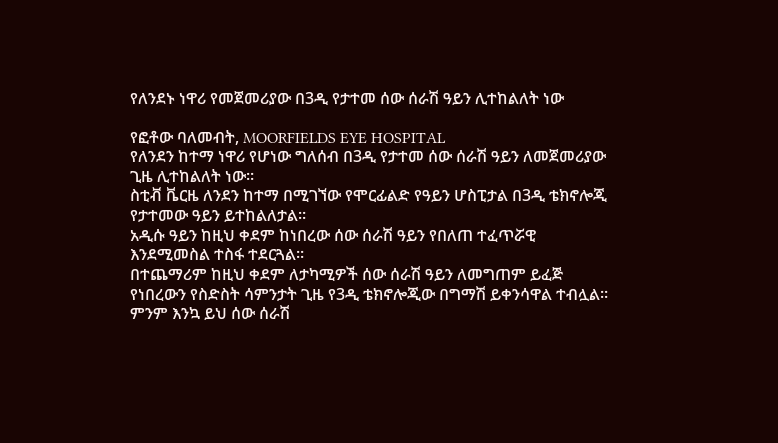የለንደኑ ነዋሪ የመጀመሪያው በ3ዲ የታተመ ሰው ሰራሽ ዓይን ሊተከልለት ነው

የፎቶው ባለመብት, MOORFIELDS EYE HOSPITAL
የለንደን ከተማ ነዋሪ የሆነው ግለሰብ በ3ዲ የታተመ ሰው ሰራሽ ዓይን ለመጀመሪያው ጊዜ ሊተከልለት ነው።
ስቲቭ ቬርዜ ለንደን ከተማ በሚገኘው የሞርፊልድ የዓይን ሆስፒታል በ3ዲ ቴክኖሎጂ የታተመው ዓይን ይተከልለታል።
አዲሱ ዓይን ከዚህ ቀደም ከነበረው ሰው ሰራሽ ዓይን የበለጠ ተፈጥሯዊ እንደሚመስል ተስፋ ተደርጓል።
በተጨማሪም ከዚህ ቀደም ለታካሚዎች ሰው ሰራሽ ዓይን ለመግጠም ይፈጅ የነበረውን የስድስት ሳምንታት ጊዜ የ3ዲ ቴክኖሎጂው በግማሽ ይቀንሳዋል ተብሏል።
ምንም እንኳ ይህ ሰው ሰራሽ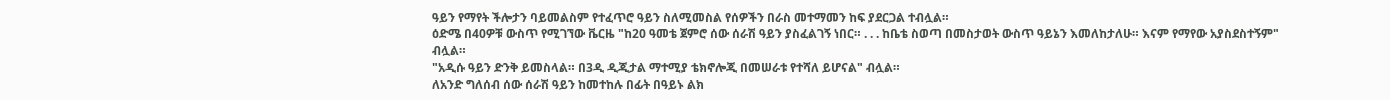ዓይን የማየት ችሎታን ባይመልስም የተፈጥሮ ዓይን ስለሚመስል የሰዎችን በራስ መተማመን ከፍ ያደርጋል ተብሏል።
ዕድሜ በ40ዎቹ ውስጥ የሚገኘው ቬርዜ "ከ20 ዓመቴ ጀምሮ ሰው ሰራሽ ዓይን ያስፈልገኝ ነበር። . . . ከቤቴ ስወጣ በመስታወት ውስጥ ዓይኔን እመለከታለሁ። እናም የማየው አያስደስተኝም" ብሏል።
"አዲሱ ዓይን ድንቅ ይመስላል። በ3ዲ ዲጂታል ማተሚያ ቴክኖሎጂ በመሠራቱ የተሻለ ይሆናል" ብሏል።
ለአንድ ግለሰብ ሰው ሰራሽ ዓይን ከመተከሉ በፊት በዓይኑ ልክ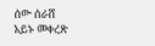ሰው ሰራሸ አይኑ መቀረጽ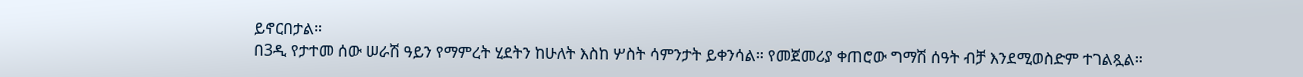ይኖርበታል።
በ3ዲ የታተመ ሰው ሠራሽ ዓይን የማምረት ሂደትን ከሁለት እስከ ሦስት ሳምንታት ይቀንሳል። የመጀመሪያ ቀጠሮው ግማሽ ሰዓት ብቻ እንደሚወስድም ተገልጿል።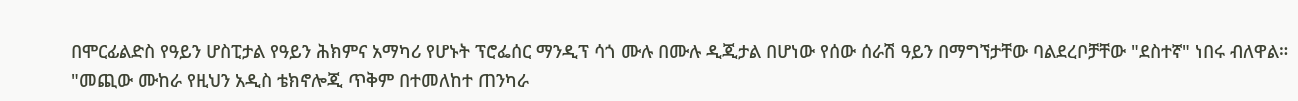በሞርፊልድስ የዓይን ሆስፒታል የዓይን ሕክምና አማካሪ የሆኑት ፕሮፌሰር ማንዲፕ ሳጎ ሙሉ በሙሉ ዲጂታል በሆነው የሰው ሰራሽ ዓይን በማግኘታቸው ባልደረቦቻቸው "ደስተኛ" ነበሩ ብለዋል።
"መጪው ሙከራ የዚህን አዲስ ቴክኖሎጂ ጥቅም በተመለከተ ጠንካራ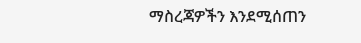ማስረጃዎችን እንደሚሰጠን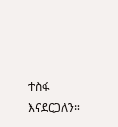ተስፋ እናደርጋለን።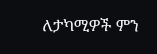ለታካሚዎች ምን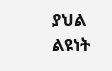ያህል ልዩነት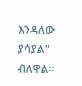እንዳለው ያሳያል" ብለዋል።